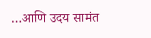…आणि उदय सामंत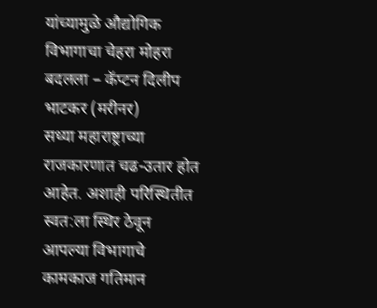यांच्यामुळे औद्योगिक विभागाचा चेहरा मोहरा बदलला – कॅप्टन दिलीप भाटकर (मरीनर)
सध्या महाराष्ट्राच्या राजकारणात चढ-उतार होत आहेत. अशाही परिस्थितीत स्वत:ला स्थिर ठेवून आपल्या विभागाचे कामकाज गतिमान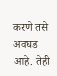करणे तसे अवघड आहे. तेही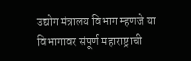उद्योग मंत्रालय विभाग म्हणजे या विभागावर संपूर्ण महाराष्ट्राची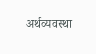अर्थव्यवस्था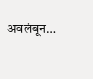अवलंबून…